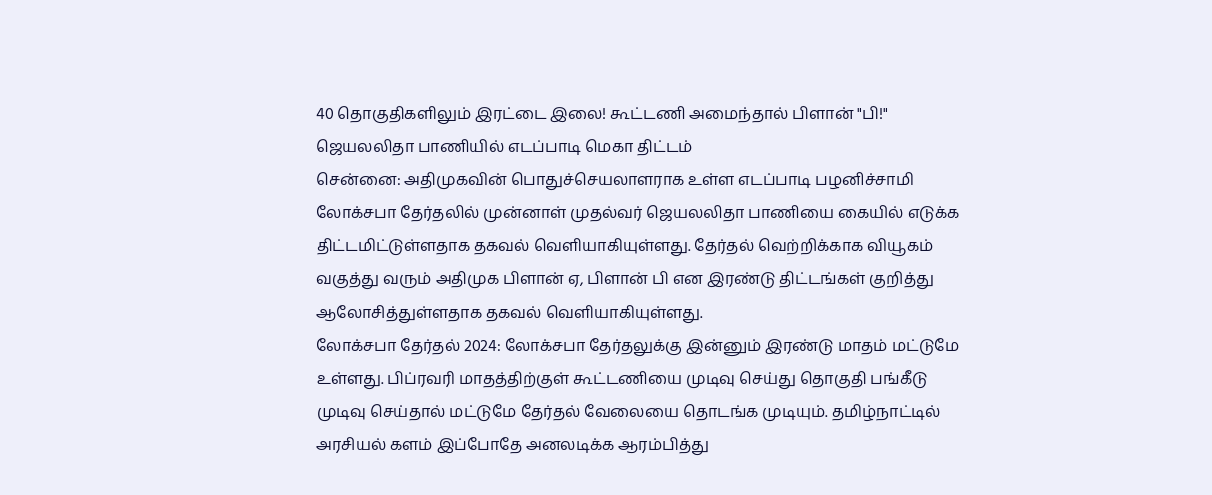40 தொகுதிகளிலும் இரட்டை இலை! கூட்டணி அமைந்தால் பிளான் "பி!" ஜெயலலிதா பாணியில் எடப்பாடி மெகா திட்டம்
சென்னை: அதிமுகவின் பொதுச்செயலாளராக உள்ள எடப்பாடி பழனிச்சாமி லோக்சபா தேர்தலில் முன்னாள் முதல்வர் ஜெயலலிதா பாணியை கையில் எடுக்க திட்டமிட்டுள்ளதாக தகவல் வெளியாகியுள்ளது. தேர்தல் வெற்றிக்காக வியூகம் வகுத்து வரும் அதிமுக பிளான் ஏ, பிளான் பி என இரண்டு திட்டங்கள் குறித்து ஆலோசித்துள்ளதாக தகவல் வெளியாகியுள்ளது.
லோக்சபா தேர்தல் 2024: லோக்சபா தேர்தலுக்கு இன்னும் இரண்டு மாதம் மட்டுமே உள்ளது. பிப்ரவரி மாதத்திற்குள் கூட்டணியை முடிவு செய்து தொகுதி பங்கீடு முடிவு செய்தால் மட்டுமே தேர்தல் வேலையை தொடங்க முடியும். தமிழ்நாட்டில் அரசியல் களம் இப்போதே அனலடிக்க ஆரம்பித்து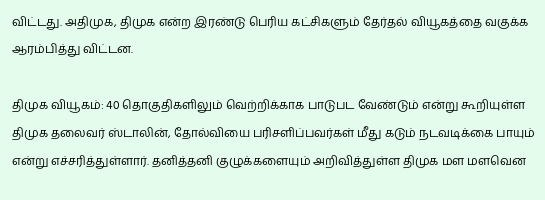விட்டது. அதிமுக, திமுக என்ற இரண்டு பெரிய கட்சிகளும் தேர்தல் வியூகத்தை வகுக்க ஆரம்பித்து விட்டன.

திமுக வியூகம்: 40 தொகுதிகளிலும் வெற்றிக்காக பாடுபட வேண்டும் என்று கூறியுள்ள திமுக தலைவர் ஸ்டாலின், தோல்வியை பரிசளிப்பவர்கள் மீது கடும் நடவடிக்கை பாயும் என்று எச்சரித்துள்ளார். தனித்தனி குழுக்களையும் அறிவித்துள்ள திமுக மள மளவென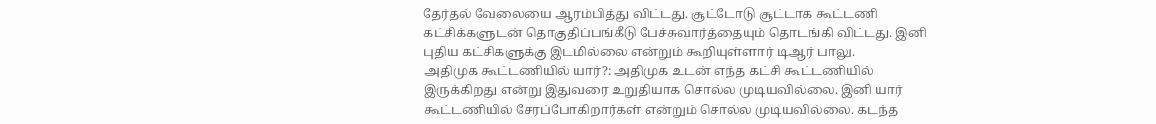தேர்தல் வேலையை ஆரம்பித்து விட்டது. சூட்டோடு சூட்டாக கூட்டணி கட்சிக்களுடன் தொகுதிப்பங்கீடு பேச்சுவார்த்தையும் தொடங்கி விட்டது. இனி புதிய கட்சிகளுக்கு இடமில்லை என்றும் கூறியுள்ளார் டிஆர் பாலு.
அதிமுக கூட்டணியில் யார்?: அதிமுக உடன் எந்த கட்சி கூட்டணியில் இருக்கிறது என்று இதுவரை உறுதியாக சொல்ல முடியவில்லை. இனி யார் கூட்டணியில் சேரப்போகிறார்கள் என்றும் சொல்ல முடியவில்லை. கடந்த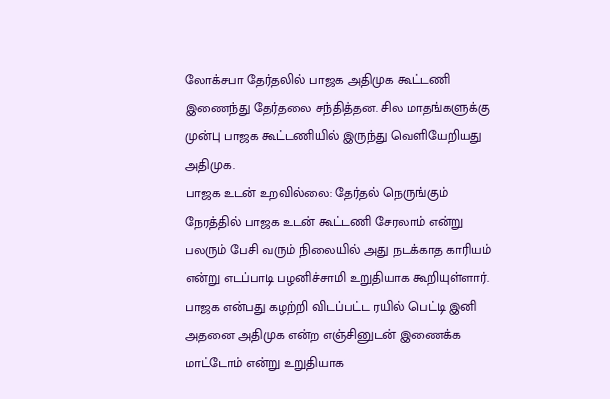லோக்சபா தேர்தலில் பாஜக அதிமுக கூட்டணி இணைந்து தேர்தலை சந்தித்தன. சில மாதங்களுக்கு முன்பு பாஜக கூட்டணியில் இருந்து வெளியேறியது அதிமுக.
பாஜக உடன் உறவில்லை: தேர்தல் நெருங்கும் நேரத்தில் பாஜக உடன் கூட்டணி சேரலாம் என்று பலரும் பேசி வரும் நிலையில் அது நடக்காத காரியம் என்று எடப்பாடி பழனிச்சாமி உறுதியாக கூறியுள்ளார். பாஜக என்பது கழற்றி விடப்பட்ட ரயில் பெட்டி இனி அதனை அதிமுக என்ற எஞ்சினுடன் இணைக்க மாட்டோம் என்று உறுதியாக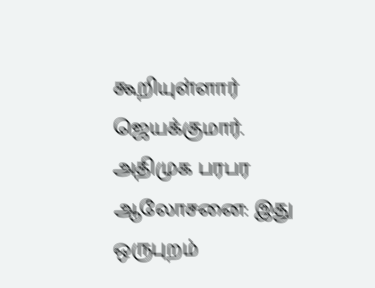கூறியுள்ளார் ஜெயக்குமார்.
அதிமுக பரபர ஆலோசனை: இது ஒருபுறம்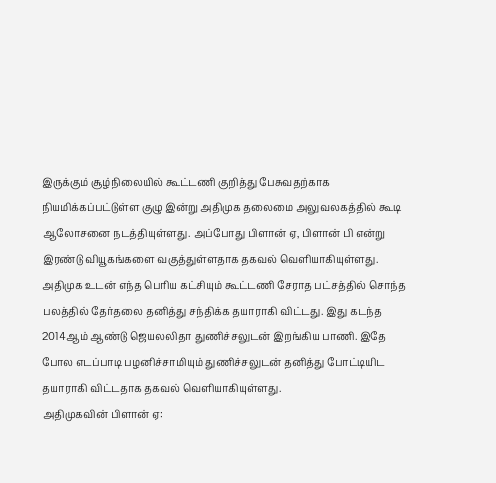இருக்கும் சூழ்நிலையில் கூட்டணி குறித்து பேசுவதற்காக நியமிக்கப்பட்டுள்ள குழு இன்று அதிமுக தலைமை அலுவலகத்தில் கூடி ஆலோசனை நடத்தியுள்ளது. அப்போது பிளான் ஏ, பிளான் பி என்று இரண்டு வியூகங்களை வகுத்துள்ளதாக தகவல் வெளியாகியுள்ளது. அதிமுக உடன் எந்த பெரிய கட்சியும் கூட்டணி சேராத பட்சத்தில் சொந்த பலத்தில் தேர்தலை தனித்து சந்திக்க தயாராகி விட்டது. இது கடந்த 2014ஆம் ஆண்டு ஜெயலலிதா துணிச்சலுடன் இறங்கிய பாணி. இதே போல எடப்பாடி பழனிச்சாமியும் துணிச்சலுடன் தனித்து போட்டியிட தயாராகி விட்டதாக தகவல் வெளியாகியுள்ளது.
அதிமுகவின் பிளான் ஏ: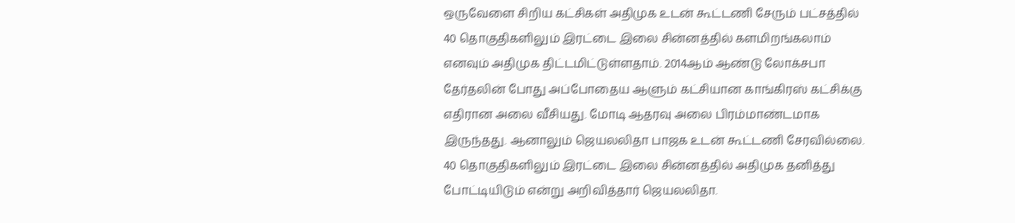ஒருவேளை சிறிய கட்சிகள் அதிமுக உடன் கூட்டணி சேரும் பட்சத்தில் 40 தொகுதிகளிலும் இரட்டை இலை சின்னத்தில் களமிறங்கலாம் எனவும் அதிமுக திட்டமிட்டுள்ளதாம். 2014ஆம் ஆண்டு லோக்சபா தேர்தலின் போது அப்போதைய ஆளும் கட்சியான காங்கிரஸ் கட்சிக்கு எதிரான அலை வீசியது. மோடி ஆதரவு அலை பிரம்மாண்டமாக இருந்தது. ஆனாலும் ஜெயலலிதா பாஜக உடன் கூட்டணி சேரவில்லை. 40 தொகுதிகளிலும் இரட்டை இலை சின்னத்தில் அதிமுக தனித்து போட்டியிடும் என்று அறிவித்தார் ஜெயலலிதா.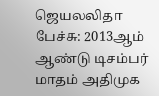ஜெயலலிதா பேச்சு: 2013ஆம் ஆண்டு டிசம்பர் மாதம் அதிமுக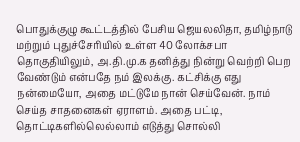பொதுக்குழு கூட்டத்தில் பேசிய ஜெயலலிதா, தமிழ்நாடு மற்றும் புதுச்சேரியில் உள்ள 40 லோக்சபா தொகுதியிலும், அ.தி.மு.க தனித்து நின்று வெற்றி பெற வேண்டும் என்பதே நம் இலக்கு. கட்சிக்கு எது நன்மையோ, அதை மட்டுமே நான் செய்வேன். நாம் செய்த சாதனைகள் ஏராளம். அதை பட்டி, தொட்டிகளில்லெல்லாம் எடுத்து சொல்லி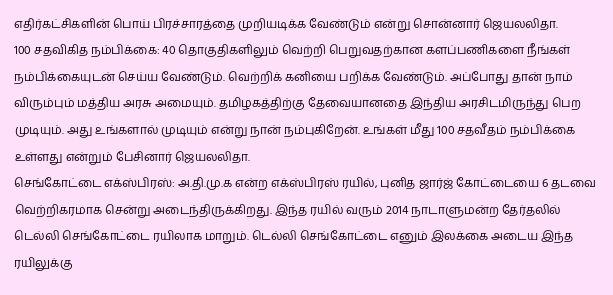எதிர்கட்சிகளின் பொய் பிரச்சாரத்தை முறியடிக்க வேண்டும் என்று சொன்னார் ஜெயலலிதா.
100 சதவிகித நம்பிக்கை: 40 தொகுதிகளிலும் வெற்றி பெறுவதற்கான களப்பணிகளை நீங்கள் நம்பிக்கையுடன் செய்ய வேண்டும். வெற்றிக் கனியை பறிக்க வேண்டும். அப்போது தான் நாம் விரும்பும் மத்திய அரசு அமையும். தமிழகத்திற்கு தேவையானதை இந்திய அரசிடமிருந்து பெற முடியும். அது உங்களால் முடியும் என்று நான் நம்புகிறேன். உங்கள் மீது 100 சதவீதம் நம்பிக்கை உள்ளது என்றும் பேசினார் ஜெயலலிதா.
செங்கோட்டை எக்ஸ்பிரஸ்: அ.தி.மு.க என்ற எக்ஸ்பிரஸ் ரயில், புனித ஜார்ஜ் கோட்டையை 6 தடவை வெற்றிகரமாக சென்று அடைந்திருக்கிறது. இந்த ரயில் வரும் 2014 நாடாளுமன்ற தேர்தலில் டெல்லி செங்கோட்டை ரயிலாக மாறும். டெல்லி செங்கோட்டை எனும் இலக்கை அடைய இந்த ரயிலுக்கு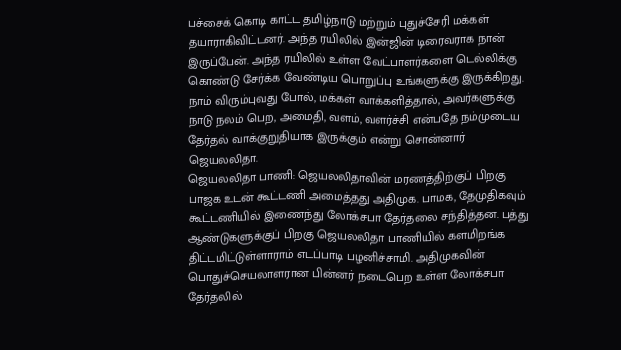பச்சைக் கொடி காட்ட தமிழ்நாடு மற்றும் புதுச்சேரி மக்கள் தயாராகிவிட்டனர். அந்த ரயிலில் இன்ஜின் டிரைவராக நான் இருப்பேன். அந்த ரயிலில் உள்ள வேட்பாளர்களை டெல்லிக்கு கொண்டு சேர்க்க வேண்டிய பொறுப்பு உங்களுக்கு இருக்கிறது. நாம் விரும்புவது போல், மக்கள் வாக்களித்தால், அவர்களுக்கு நாடு நலம் பெற, அமைதி, வளம், வளர்ச்சி என்பதே நம்முடைய தேர்தல் வாக்குறுதியாக இருக்கும் என்று சொன்னார் ஜெயலலிதா.
ஜெயலலிதா பாணி: ஜெயலலிதாவின் மரணத்திற்குப் பிறகு பாஜக உடன் கூட்டணி அமைத்தது அதிமுக. பாமக, தேமுதிகவும் கூட்டணியில் இணைந்து லோக்சபா தேர்தலை சந்தித்தன. பத்து ஆண்டுகளுக்குப் பிறகு ஜெயலலிதா பாணியில் களமிறங்க திட்டமிட்டுள்ளாராம் எடப்பாடி பழனிச்சாமி. அதிமுகவின் பொதுச்செயலாளரான பின்னர் நடைபெற உள்ள லோக்சபா தேர்தலில்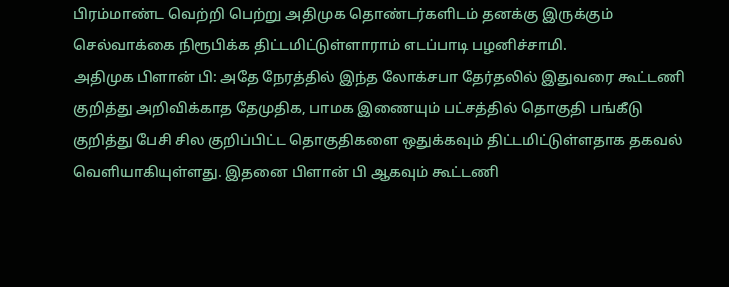பிரம்மாண்ட வெற்றி பெற்று அதிமுக தொண்டர்களிடம் தனக்கு இருக்கும் செல்வாக்கை நிரூபிக்க திட்டமிட்டுள்ளாராம் எடப்பாடி பழனிச்சாமி.
அதிமுக பிளான் பி: அதே நேரத்தில் இந்த லோக்சபா தேர்தலில் இதுவரை கூட்டணி குறித்து அறிவிக்காத தேமுதிக, பாமக இணையும் பட்சத்தில் தொகுதி பங்கீடு குறித்து பேசி சில குறிப்பிட்ட தொகுதிகளை ஒதுக்கவும் திட்டமிட்டுள்ளதாக தகவல் வெளியாகியுள்ளது. இதனை பிளான் பி ஆகவும் கூட்டணி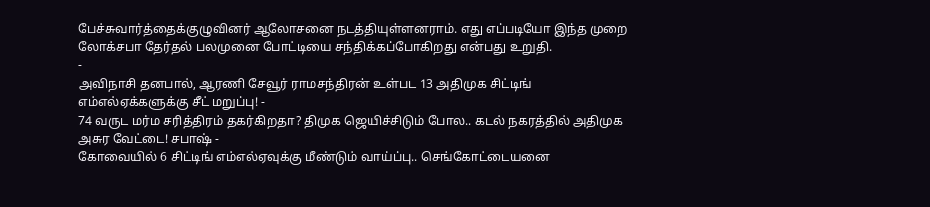பேச்சுவார்த்தைக்குழுவினர் ஆலோசனை நடத்தியுள்ளனராம். எது எப்படியோ இந்த முறை லோக்சபா தேர்தல் பலமுனை போட்டியை சந்திக்கப்போகிறது என்பது உறுதி.
-
அவிநாசி தனபால், ஆரணி சேவூர் ராமசந்திரன் உள்பட 13 அதிமுக சிட்டிங் எம்எல்ஏக்களுக்கு சீட் மறுப்பு! -
74 வருட மர்ம சரித்திரம் தகர்கிறதா? திமுக ஜெயிச்சிடும் போல.. கடல் நகரத்தில் அதிமுக அசுர வேட்டை! சபாஷ் -
கோவையில் 6 சிட்டிங் எம்எல்ஏவுக்கு மீண்டும் வாய்ப்பு.. செங்கோட்டையனை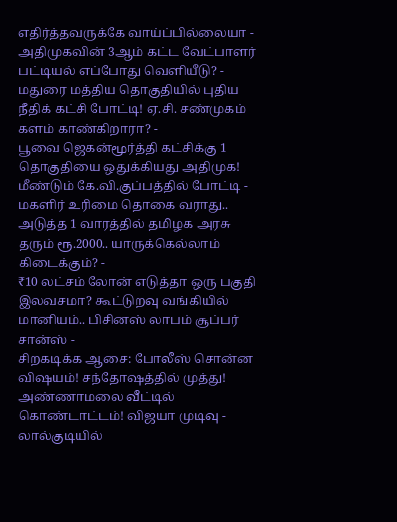எதிர்த்தவருக்கே வாய்ப்பில்லையா -
அதிமுகவின் 3ஆம் கட்ட வேட்பாளர் பட்டியல் எப்போது வெளியீடு? -
மதுரை மத்திய தொகுதியில் புதிய நீதிக் கட்சி போட்டி! ஏ.சி. சண்முகம் களம் காண்கிறாரா? -
பூவை ஜெகன்மூர்த்தி கட்சிக்கு 1 தொகுதியை ஒதுக்கியது அதிமுக! மீண்டும் கே.வி.குப்பத்தில் போட்டி -
மகளிர் உரிமை தொகை வராது.. அடுத்த 1 வாரத்தில் தமிழக அரசு தரும் ரூ.2000.. யாருக்கெல்லாம் கிடைக்கும்? -
₹10 லட்சம் லோன் எடுத்தா ஒரு பகுதி இலவசமா? கூட்டுறவு வங்கியில் மானியம்.. பிசினஸ் லாபம் சூப்பர் சான்ஸ் -
சிறகடிக்க ஆசை: போலீஸ் சொன்ன விஷயம்! சந்தோஷத்தில் முத்து! அண்ணாமலை வீட்டில் கொண்டாட்டம்! விஜயா முடிவு -
லால்குடியில்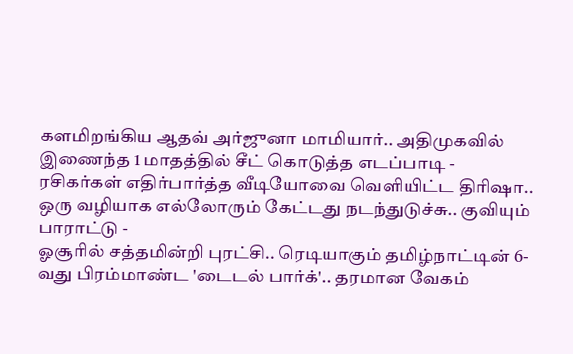களமிறங்கிய ஆதவ் அர்ஜுனா மாமியார்.. அதிமுகவில் இணைந்த 1 மாதத்தில் சீட் கொடுத்த எடப்பாடி -
ரசிகர்கள் எதிர்பார்த்த வீடியோவை வெளியிட்ட திரிஷா.. ஒரு வழியாக எல்லோரும் கேட்டது நடந்துடுச்சு.. குவியும் பாராட்டு -
ஓசூரில் சத்தமின்றி புரட்சி.. ரெடியாகும் தமிழ்நாட்டின் 6-வது பிரம்மாண்ட 'டைடல் பார்க்'.. தரமான வேகம்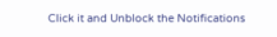Click it and Unblock the Notifications